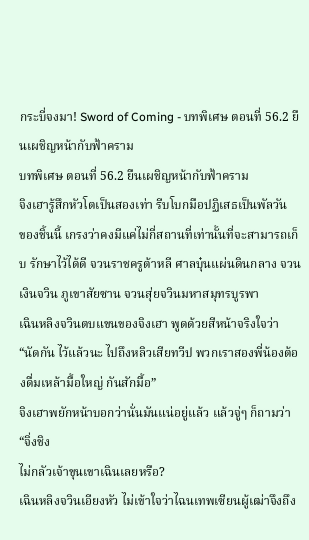กระบี่จงมา! Sword of Coming - บทพิเศษ ตอนที่ 56.2 ยืนเผชิญหน้ากับฟ้าคราม
บทพิเศษ ตอนที่ 56.2 ยืนเผชิญหน้ากับฟ้าคราม
จิงเฮารู้สึกหัวโตเป็นสองเท่า รีบโบกมือปฏิเสธเป็นพัลวัน
ของชิ้นนี้ เกรงว่าคงมีแค่ไม่กี่สถานที่เท่านั้นที่จะสามารถเก็บ รักษาไว้ได้ดี จวนราชครูต้าหลี ศาลบุ๋นแผ่นดินกลาง จวนเงินจวิน ภูเขาสัยซาน จวนสุ่ยจวินมหาสมุทรบูรพา
เฉินหลิงจวินตบแขนของจิงเฮา พูดด้วยสีหน้าจริงใจว่า “นัดกัน ไว้แล้วนะ ไปถึงหลิวเสียทวีป พวกเราสองพี่น้องต้องดื่มเหล้ามื้อใหญ่ กันสักมื้อ”
จิงเฮาพยักหน้าบอกว่านั่นมันแน่อยู่แล้ว แล้วจู่ๆ ก็ถามว่า “จิ่งชิง
ไม่กลัวเจ้าขุนเขาเฉินเลยหรือ?
เฉินหลิงจวินเอียงหัว ไม่เข้าใจว่าไฉนเทพเซียนผู้เฒ่าจึงถึง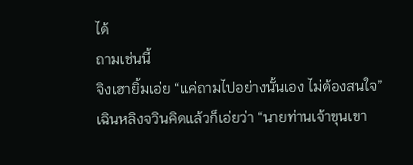ได้
ถามเช่นนี้
จิงเฮายิ้มเอ่ย “แค่ถามไปอย่างนั้นเอง ไม่ต้องสนใจ”
เฉินหลิงจวินคิดแล้วก็เอ่ยว่า “นายท่านเจ้าขุนเขา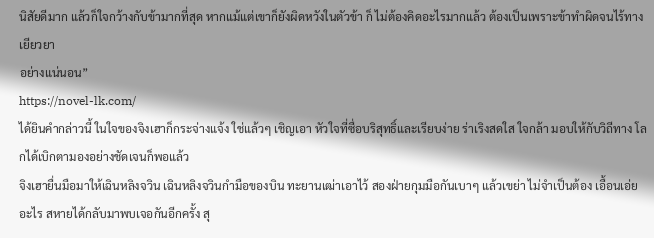นิสัยดีมาก แล้วก็ใจกว้างกับข้ามากที่สุด หากแม้แต่เขาก็ยังผิดหวังในตัวข้า ก็ ไม่ต้องคิดอะไรมากแล้ว ต้องเป็นเพราะข้าทําผิดจนไร้ทางเยียวยา
อย่างแน่นอน”
https://novel-lk.com/
ได้ยินคํากล่าวนี้ ในใจของจิงเฮาก็กระจ่างแจ้ง ใช่แล้วๆ เชิญเอา หัวใจที่ซื่อบริสุทธิ์และเรียบง่าย ร่าเริงสดใส ใจกล้า มอบให้กับวิถีทาง โลกได้เบิกตามองอย่างชัดเจนก็พอแล้ว
จิงเฮายื่นมือมาให้เฉินหลิงจวิน เฉินหลิงจวินกํามือของบิน ทะยานเฒ่าเอาไว้ สองฝ่ายกุมมือกันเบาๆ แล้วเขย่า ไม่จําเป็นต้อง เอื้อนเอ่ยอะไร สหายได้กลับมาพบเจอกันอีกครั้ง สุ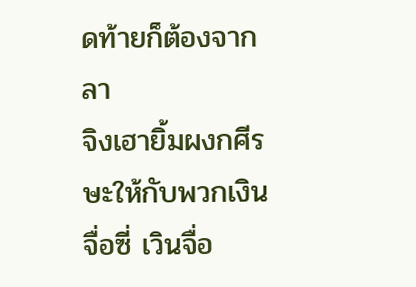ดท้ายก็ต้องจาก
ลา
จิงเฮายิ้มผงกศีรษะให้กับพวกเงินจื่อซี่ เวินจื่อ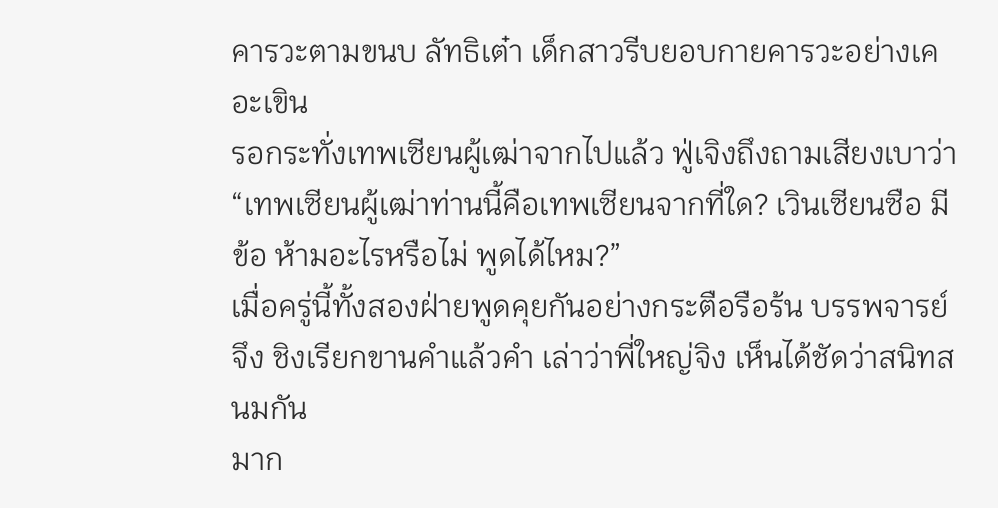คารวะตามขนบ ลัทธิเต๋า เด็กสาวรีบยอบกายคารวะอย่างเคอะเขิน
รอกระทั่งเทพเซียนผู้เฒ่าจากไปแล้ว ฟู่เจิงถึงถามเสียงเบาว่า “เทพเซียนผู้เฒ่าท่านนี้คือเทพเซียนจากที่ใด? เวินเซียนซือ มีข้อ ห้ามอะไรหรือไม่ พูดได้ไหม?”
เมื่อครู่นี้ทั้งสองฝ่ายพูดคุยกันอย่างกระตือรือร้น บรรพจารย์จึง ชิงเรียกขานคําแล้วคํา เล่าว่าพี่ใหญ่จิง เห็นได้ชัดว่าสนิทสนมกัน
มาก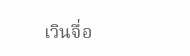เวินจื่อ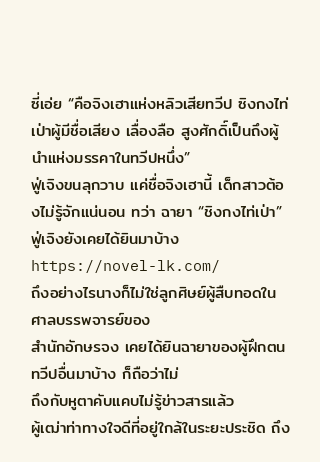ซี่เอ่ย “คือจิงเฮาแห่งหลิวเสียทวีป ซิงกงไท่เป่าผู้มีชื่อเสียง เลื่องลือ สูงศักดิ์เป็นถึงผู้นําแห่งมรรคาในทวีปหนึ่ง”
ฟู่เจิงขนลุกวาบ แค่ชื่อจิงเฮานี้ เด็กสาวต้องไม่รู้จักแน่นอน ทว่า ฉายา “ชิงกงไท่เป่า” ฟู่เจิงยังเคยได้ยินมาบ้าง
https://novel-lk.com/
ถึงอย่างไรนางก็ไม่ใช่ลูกศิษย์ผู้สืบทอดในศาลบรรพจารย์ของ
สํานักอักษรจง เคยได้ยินฉายาของผู้ฝึกตนทวีปอื่นมาบ้าง ก็ถือว่าไม่
ถึงกับหูตาคับแคบไม่รู้ข่าวสารแล้ว
ผู้เฒ่าท่าทางใจดีที่อยู่ใกล้ในระยะประชิด ถึง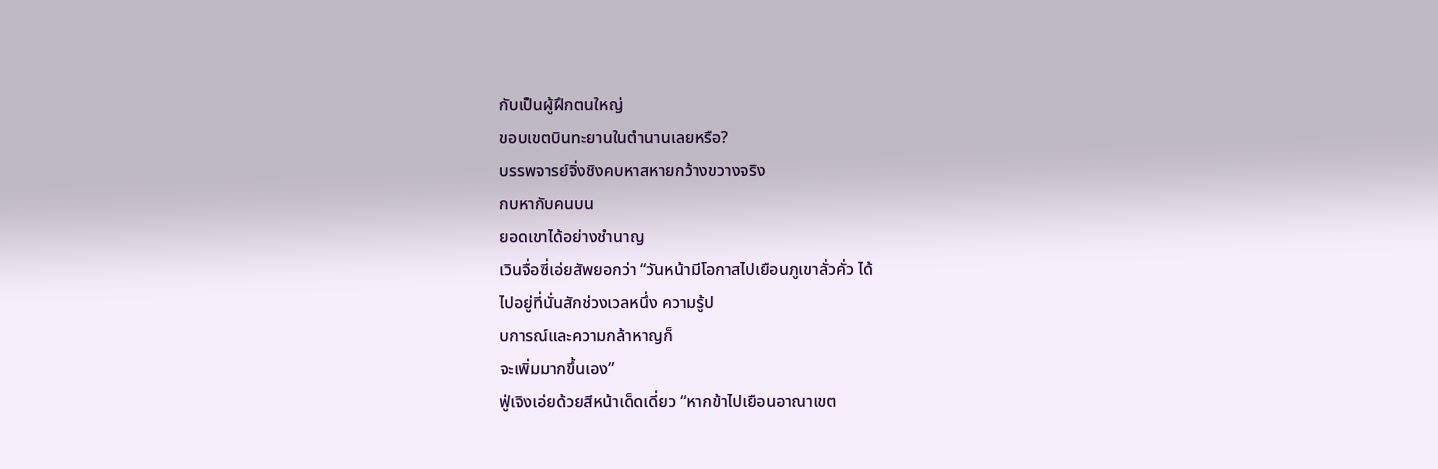กับเป็นผู้ฝึกตนใหญ่
ขอบเขตบินทะยานในตํานานเลยหรือ?
บรรพจารย์จิ่งชิงคบหาสหายกว้างขวางจริง
กบหากับคนบน
ยอดเขาได้อย่างชํานาญ
เวินจื่อซี่เอ่ยสัพยอกว่า “วันหน้ามีโอกาสไปเยือนภูเขาลั่วคั่ว ได้
ไปอยู่ที่นั่นสักช่วงเวลหนึ่ง ความรู้ป
บการณ์และความกล้าหาญก็
จะเพิ่มมากขึ้นเอง”
ฟู่เจิงเอ่ยด้วยสีหน้าเด็ดเดี่ยว “หากข้าไปเยือนอาณาเขต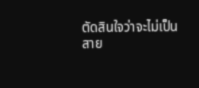ตัดสินใจว่าจะไม่เป็น
สาย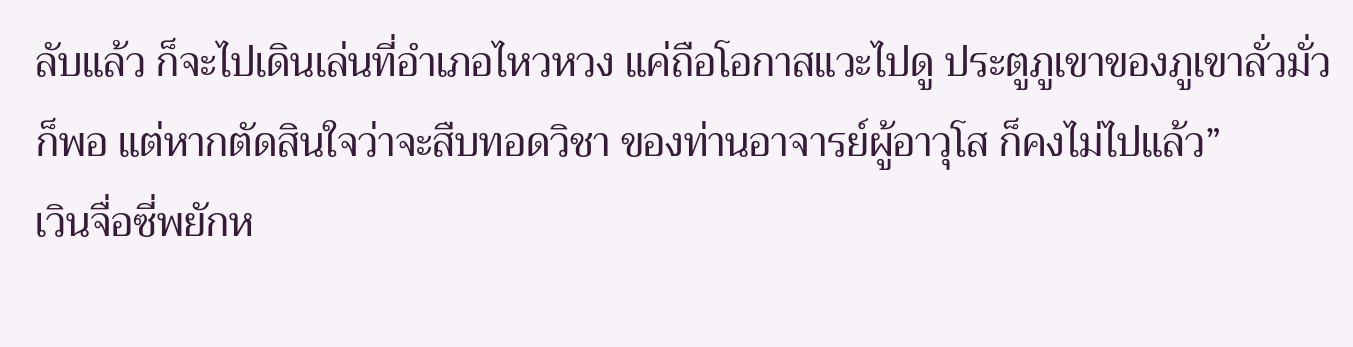ลับแล้ว ก็จะไปเดินเล่นที่อําเภอไหวหวง แค่ถือโอกาสแวะไปดู ประตูภูเขาของภูเขาลั่วมั่วก็พอ แต่หากตัดสินใจว่าจะสืบทอดวิชา ของท่านอาจารย์ผู้อาวุโส ก็คงไม่ไปแล้ว”
เวินจื่อซี่พยักห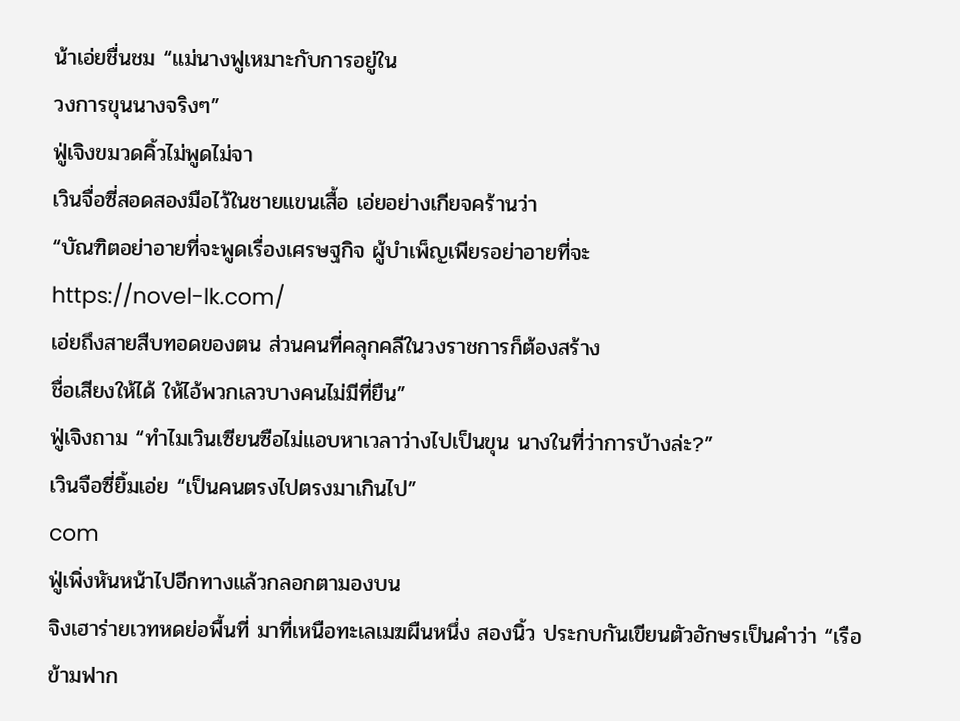น้าเอ่ยชื่นชม “แม่นางฟูเหมาะกับการอยู่ใน
วงการขุนนางจริงๆ”
ฟู่เจิงขมวดคิ้วไม่พูดไม่จา
เวินจื่อซี่สอดสองมือไว้ในชายแขนเสื้อ เอ่ยอย่างเกียจคร้านว่า
“บัณฑิตอย่าอายที่จะพูดเรื่องเศรษฐกิจ ผู้บําเพ็ญเพียรอย่าอายที่จะ
https://novel-lk.com/
เอ่ยถึงสายสืบทอดของตน ส่วนคนที่คลุกคลีในวงราชการก็ต้องสร้าง
ชื่อเสียงให้ได้ ให้ไอ้พวกเลวบางคนไม่มีที่ยืน”
ฟู่เจิงถาม “ทําไมเวินเซียนซือไม่แอบหาเวลาว่างไปเป็นขุน นางในที่ว่าการบ้างล่ะ?”
เวินจือซี่ยิ้มเอ่ย “เป็นคนตรงไปตรงมาเกินไป”
com
ฟู่เพิ่งหันหน้าไปอีกทางแล้วกลอกตามองบน
จิงเฮาร่ายเวทหดย่อพื้นที่ มาที่เหนือทะเลเมฆผืนหนึ่ง สองนิ้ว ประกบกันเขียนตัวอักษรเป็นคําว่า “เรือข้ามฟาก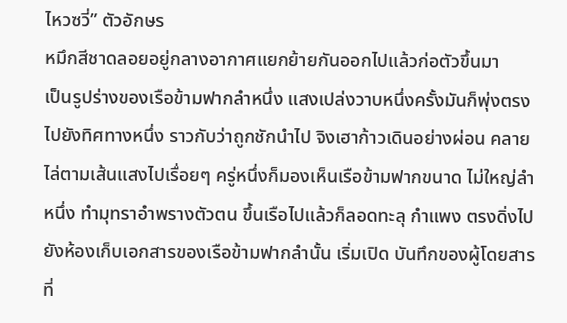ไหวซวี่” ตัวอักษร
หมึกสีชาดลอยอยู่กลางอากาศแยกย้ายกันออกไปแล้วก่อตัวขึ้นมา
เป็นรูปร่างของเรือข้ามฟากลําหนึ่ง แสงเปล่งวาบหนึ่งครั้งมันก็พุ่งตรง ไปยังทิศทางหนึ่ง ราวกับว่าถูกชักนําไป จิงเฮาก้าวเดินอย่างผ่อน คลาย ไล่ตามเส้นแสงไปเรื่อยๆ ครู่หนึ่งก็มองเห็นเรือข้ามฟากขนาด ไม่ใหญ่ลําหนึ่ง ทํามุทราอําพรางตัวตน ขึ้นเรือไปแล้วก็ลอดทะลุ กําแพง ตรงดิ่งไปยังห้องเก็บเอกสารของเรือข้ามฟากลํานั้น เริ่มเปิด บันทึกของผู้โดยสารที่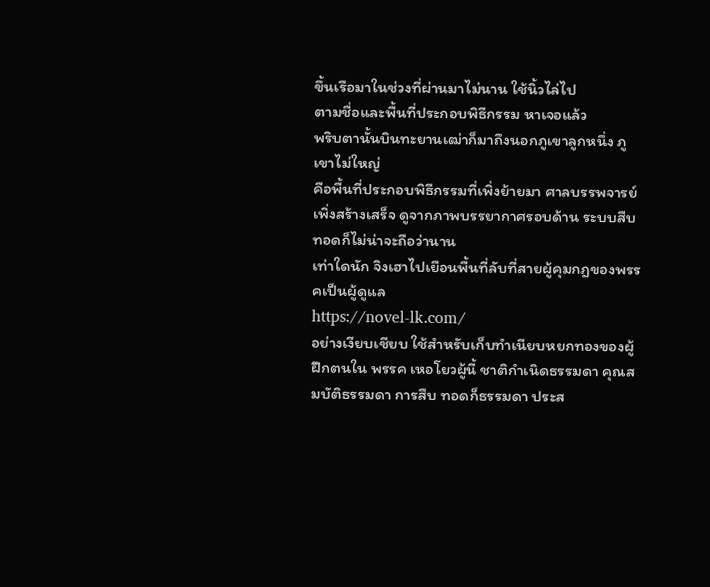ขึ้นเรือมาในช่วงที่ผ่านมาไม่นาน ใช้นิ้วไล่ไป
ตามชื่อและพื้นที่ประกอบพิธีกรรม หาเจอแล้ว
พริบตานั้นบินทะยานเฒ่าก็มาถึงนอกภูเขาลูกหนึ่ง ภูเขาไม่ใหญ่
คือพื้นที่ประกอบพิธีกรรมที่เพิ่งย้ายมา ศาลบรรพจารย์เพิ่งสร้างเสร็จ ดูจากภาพบรรยากาศรอบด้าน ระบบสืบทอดก็ไม่น่าจะถือว่านาน
เท่าใดนัก จิงเฮาไปเยือนพื้นที่ลับที่สายผู้คุมกฎของพรรคเป็นผู้ดูแล
https://novel-lk.com/
อย่างเงียบเชียบ ใช้สําหรับเก็บทําเนียบหยกทองของผู้ฝึกตนใน พรรค เหอโยวผู้นี้ ชาติกําเนิดธรรมดา คุณสมบัติธรรมดา การสืบ ทอดก็ธรรมดา ประส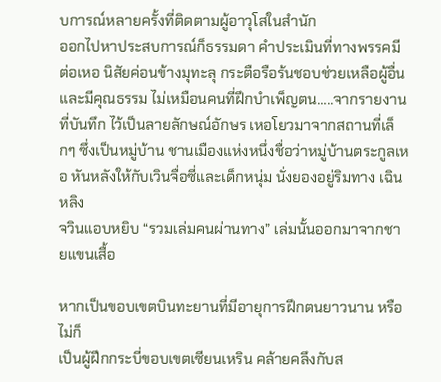บการณ์หลายครั้งที่ติดตามผู้อาวุโสในสํานัก
ออกไปหาประสบการณ์ก็ธรรมดา คําประเมินที่ทางพรรคมีต่อเหอ นิสัยค่อนข้างมุทะลุ กระตือรือร้นชอบช่วยเหลือผู้อื่น และมีคุณธรรม ไม่เหมือนคนที่ฝึกบําเพ็ญตน…..จากรายงานที่บันทึก ไว้เป็นลายลักษณ์อักษร เหอโยวมาจากสถานที่เล็กๆ ซึ่งเป็นหมู่บ้าน ชานเมืองแห่งหนึ่งชื่อว่าหมู่บ้านตระกูลเหอ หันหลังให้กับเวินจื่อซี่และเด็กหนุ่ม นั่งยองอยู่ริมทาง เฉินหลิง
จวินแอบหยิบ “รวมเล่มคนผ่านทาง” เล่มนั้นออกมาจากชายแขนเสื้อ

หากเป็นขอบเขตบินทะยานที่มีอายุการฝึกตนยาวนาน หรือไม่ก็
เป็นผู้ฝึกกระบี่ขอบเขตเซียนเหริน คล้ายคลึงกับส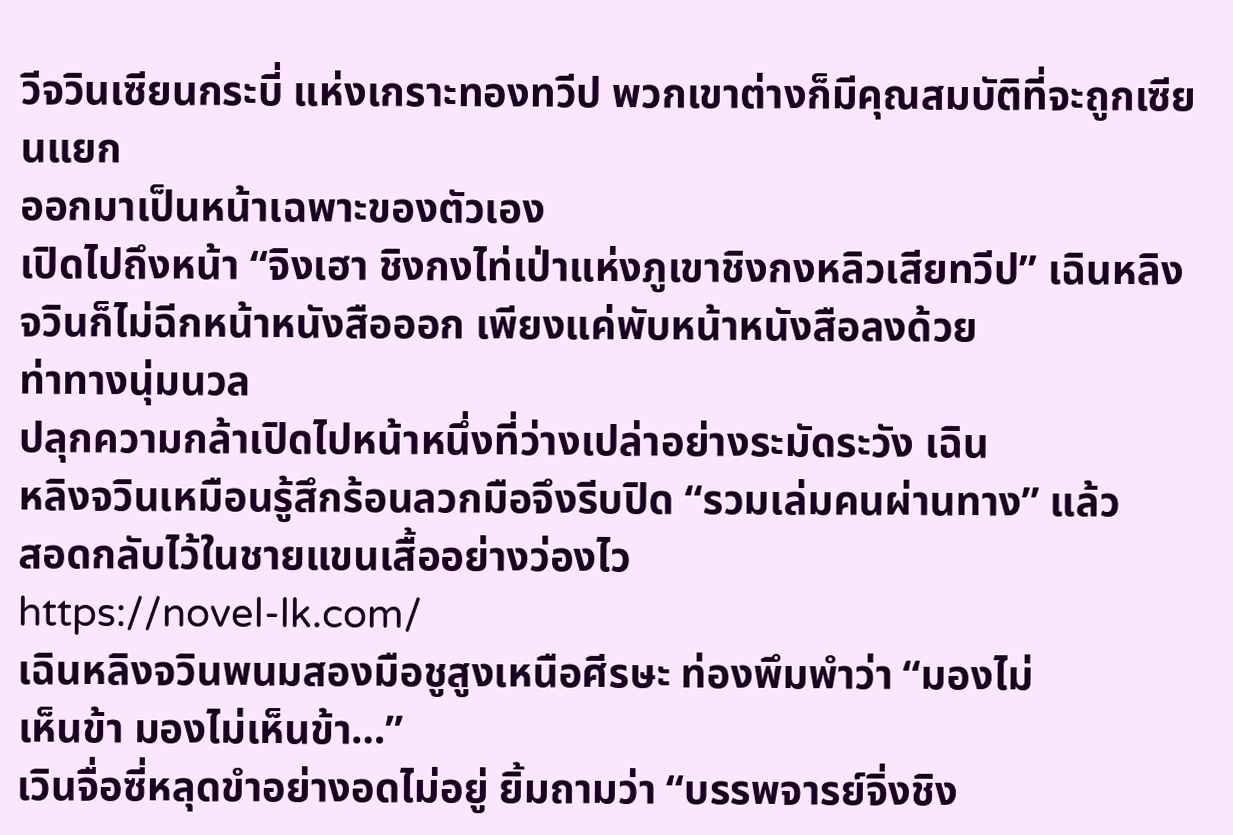วีจวินเซียนกระบี่ แห่งเกราะทองทวีป พวกเขาต่างก็มีคุณสมบัติที่จะถูกเซียนแยก
ออกมาเป็นหน้าเฉพาะของตัวเอง
เปิดไปถึงหน้า “จิงเฮา ชิงกงไท่เป่าแห่งภูเขาชิงกงหลิวเสียทวีป” เฉินหลิงจวินก็ไม่ฉีกหน้าหนังสือออก เพียงแค่พับหน้าหนังสือลงด้วย
ท่าทางนุ่มนวล
ปลุกความกล้าเปิดไปหน้าหนึ่งที่ว่างเปล่าอย่างระมัดระวัง เฉิน
หลิงจวินเหมือนรู้สึกร้อนลวกมือจึงรีบปิด “รวมเล่มคนผ่านทาง” แล้ว
สอดกลับไว้ในชายแขนเสื้ออย่างว่องไว
https://novel-lk.com/
เฉินหลิงจวินพนมสองมือชูสูงเหนือศีรษะ ท่องพึมพําว่า “มองไม่
เห็นข้า มองไม่เห็นข้า…”
เวินจื่อซี่หลุดขําอย่างอดไม่อยู่ ยิ้มถามว่า “บรรพจารย์จิ่งชิง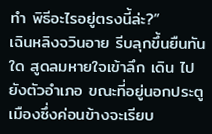ทํา พิธีอะไรอยู่ตรงนี้ล่ะ?”
เฉินหลิงจวินอาย รีบลุกขึ้นยืนทันใด สูดลมหายใจเข้าลึก เดิน ไปยังตัวอําเภอ ขณะที่อยู่นอกประตูเมืองซึ่งค่อนข้างจะเรียบ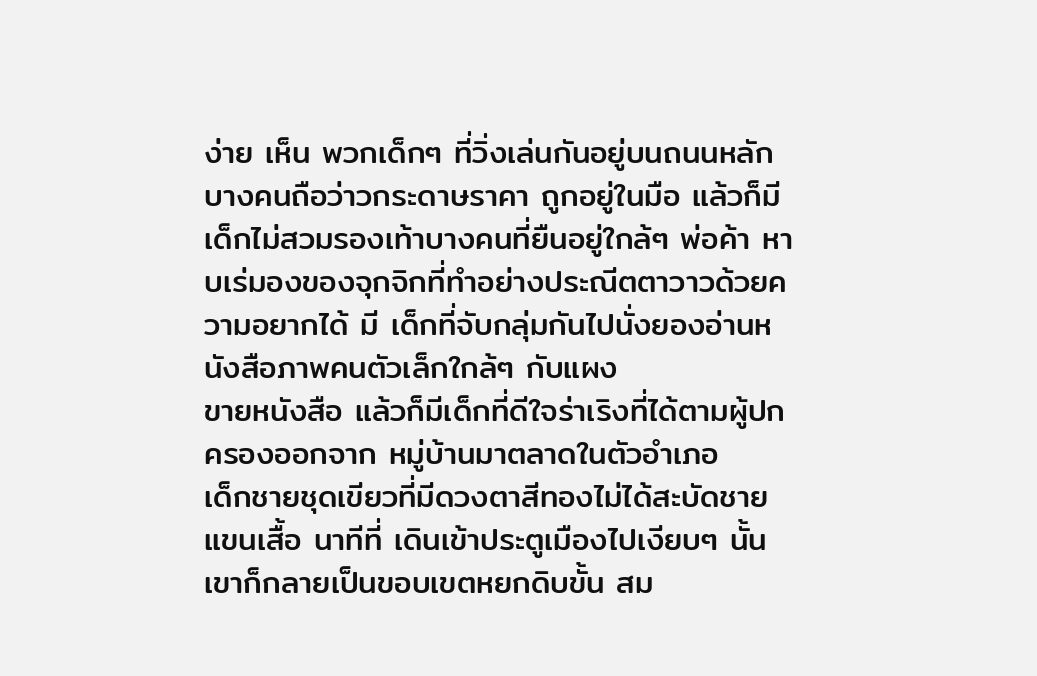ง่าย เห็น พวกเด็กๆ ที่วิ่งเล่นกันอยู่บนถนนหลัก บางคนถือว่าวกระดาษราคา ถูกอยู่ในมือ แล้วก็มีเด็กไม่สวมรองเท้าบางคนที่ยืนอยู่ใกล้ๆ พ่อค้า หาบเร่มองของจุกจิกที่ทําอย่างประณีตตาวาวด้วยความอยากได้ มี เด็กที่จับกลุ่มกันไปนั่งยองอ่านหนังสือภาพคนตัวเล็กใกล้ๆ กับแผง
ขายหนังสือ แล้วก็มีเด็กที่ดีใจร่าเริงที่ได้ตามผู้ปกครองออกจาก หมู่บ้านมาตลาดในตัวอําเภอ
เด็กชายชุดเขียวที่มีดวงตาสีทองไม่ได้สะบัดชายแขนเสื้อ นาทีที่ เดินเข้าประตูเมืองไปเงียบๆ นั้น เขาก็กลายเป็นขอบเขตหยกดิบขั้น สม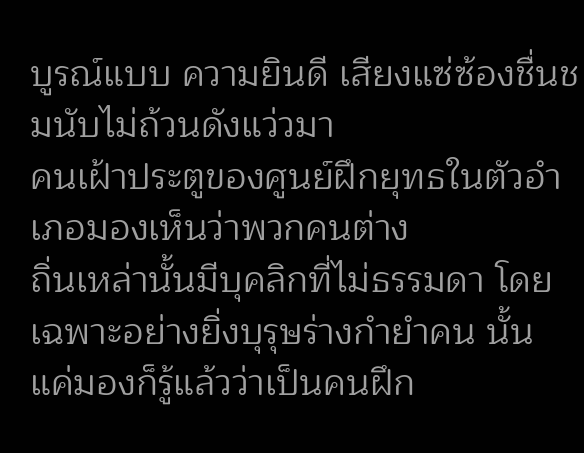บูรณ์แบบ ความยินดี เสียงแซ่ซ้องชื่นชมนับไม่ถ้วนดังแว่วมา
คนเฝ้าประตูของศูนย์ฝึกยุทธในตัวอําเภอมองเห็นว่าพวกคนต่าง
ถิ่นเหล่านั้นมีบุคลิกที่ไม่ธรรมดา โดยเฉพาะอย่างยิ่งบุรุษร่างกํายําคน นั้น แค่มองก็รู้แล้วว่าเป็นคนฝึก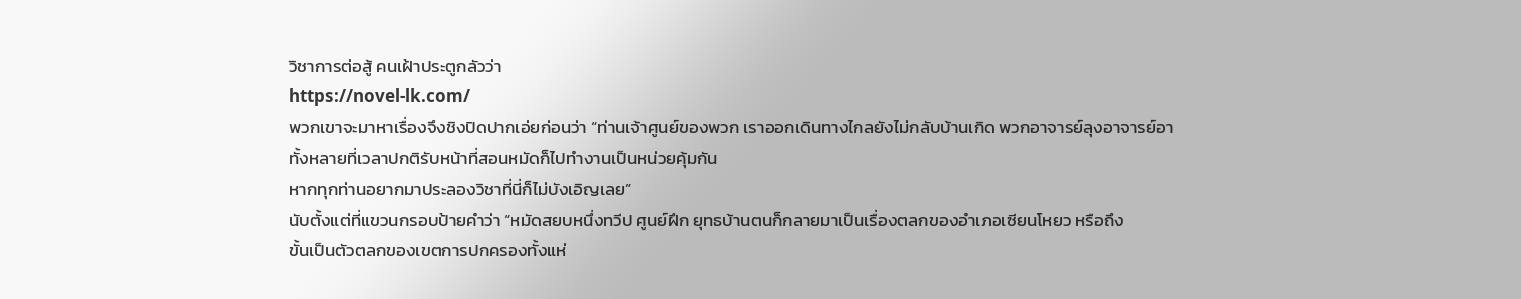วิชาการต่อสู้ คนเฝ้าประตูกลัวว่า
https://novel-lk.com/
พวกเขาจะมาหาเรื่องจึงชิงปิดปากเอ่ยก่อนว่า “ท่านเจ้าศูนย์ของพวก เราออกเดินทางไกลยังไม่กลับบ้านเกิด พวกอาจารย์ลุงอาจารย์อา
ทั้งหลายที่เวลาปกติรับหน้าที่สอนหมัดก็ไปทํางานเป็นหน่วยคุ้มกัน
หากทุกท่านอยากมาประลองวิชาที่นี่ก็ไม่บังเอิญเลย”
นับตั้งแต่ที่แขวนกรอบป้ายคําว่า “หมัดสยบหนึ่งทวีป ศูนย์ฝึก ยุทธบ้านตนก็กลายมาเป็นเรื่องตลกของอําเภอเซียนโหยว หรือถึง
ขั้นเป็นตัวตลกของเขตการปกครองทั้งแห่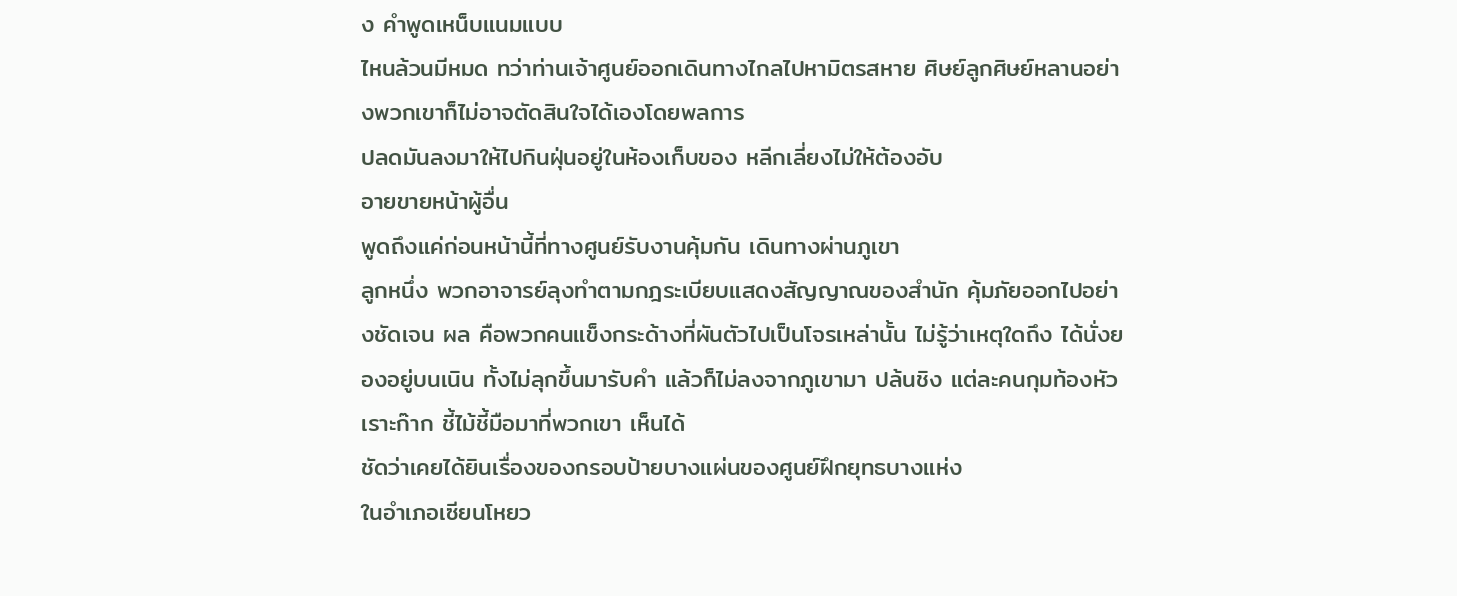ง คําพูดเหน็บแนมแบบ
ไหนล้วนมีหมด ทว่าท่านเจ้าศูนย์ออกเดินทางไกลไปหามิตรสหาย ศิษย์ลูกศิษย์หลานอย่างพวกเขาก็ไม่อาจตัดสินใจได้เองโดยพลการ
ปลดมันลงมาให้ไปกินฝุ่นอยู่ในห้องเก็บของ หลีกเลี่ยงไม่ให้ต้องอับ
อายขายหน้าผู้อื่น
พูดถึงแค่ก่อนหน้านี้ที่ทางศูนย์รับงานคุ้มกัน เดินทางผ่านภูเขา
ลูกหนึ่ง พวกอาจารย์ลุงทําตามกฎระเบียบแสดงสัญญาณของสํานัก คุ้มภัยออกไปอย่างชัดเจน ผล คือพวกคนแข็งกระด้างที่ผันตัวไปเป็นโจรเหล่านั้น ไม่รู้ว่าเหตุใดถึง ได้นั่งยองอยู่บนเนิน ทั้งไม่ลุกขึ้นมารับคํา แล้วก็ไม่ลงจากภูเขามา ปล้นชิง แต่ละคนกุมท้องหัวเราะก๊าก ชี้ไม้ชี้มือมาที่พวกเขา เห็นได้
ชัดว่าเคยได้ยินเรื่องของกรอบป้ายบางแผ่นของศูนย์ฝึกยุทธบางแห่ง
ในอําเภอเซียนโหยว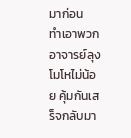มาก่อน
ทําเอาพวกอาจารย์ลุงโมโหไม่น้อย คุ้มกันเสร็จกลับมา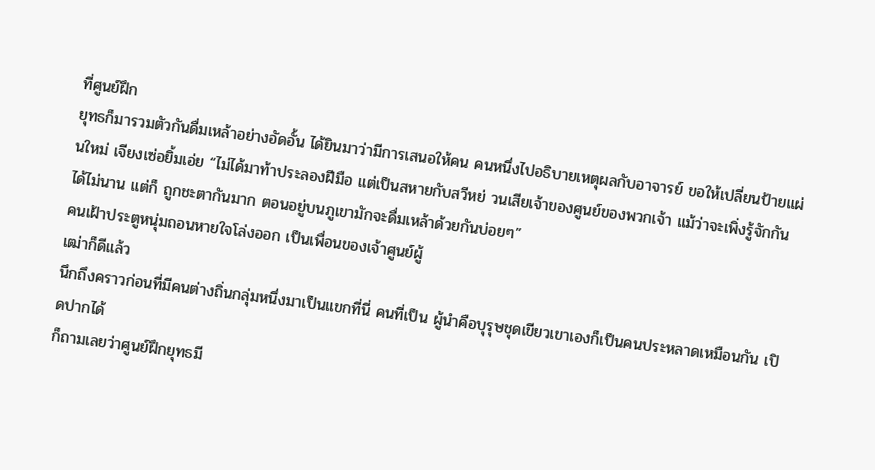ที่ศูนย์ฝึก
ยุทธก็มารวมตัวกันดื่มเหล้าอย่างอัดอั้น ได้ยินมาว่ามีการเสนอให้คน คนหนึ่งไปอธิบายเหตุผลกับอาจารย์ ขอให้เปลี่ยนป้ายแผ่นใหม่ เจียงเซ่อยิ้มเอ่ย “ไม่ได้มาท้าประลองฝีมือ แต่เป็นสหายกับสวีหย่ วนเสียเจ้าของศูนย์ของพวกเจ้า แม้ว่าจะเพิ่งรู้จักกันได้ไม่นาน แต่ก็ ถูกชะตากันมาก ตอนอยู่บนภูเขามักจะดื่มเหล้าด้วยกันบ่อยๆ”
คนเฝ้าประตูหนุ่มถอนหายใจโล่งออก เป็นเพื่อนของเจ้าศูนย์ผู้
เฒ่าก็ดีแล้ว
นึกถึงคราวก่อนที่มีคนต่างถิ่นกลุ่มหนึ่งมาเป็นแขกที่นี่ คนที่เป็น ผู้นําคือบุรุษชุดเขียวเขาเองก็เป็นคนประหลาดเหมือนกัน เปิดปากได้
ก็ถามเลยว่าศูนย์ฝึกยุทธมี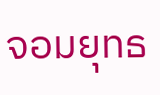จอมยุทธ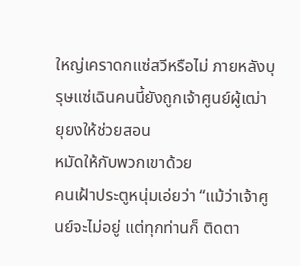ใหญ่เคราดกแซ่สวีหรือไม่ ภายหลังบุรุษแซ่เฉินคนนี้ยังถูกเจ้าศูนย์ผู้เฒ่ายุยงให้ช่วยสอน
หมัดให้กับพวกเขาด้วย
คนเฝ้าประตูหนุ่มเอ่ยว่า “แม้ว่าเจ้าศูนย์จะไม่อยู่ แต่ทุกท่านก็ ติดตา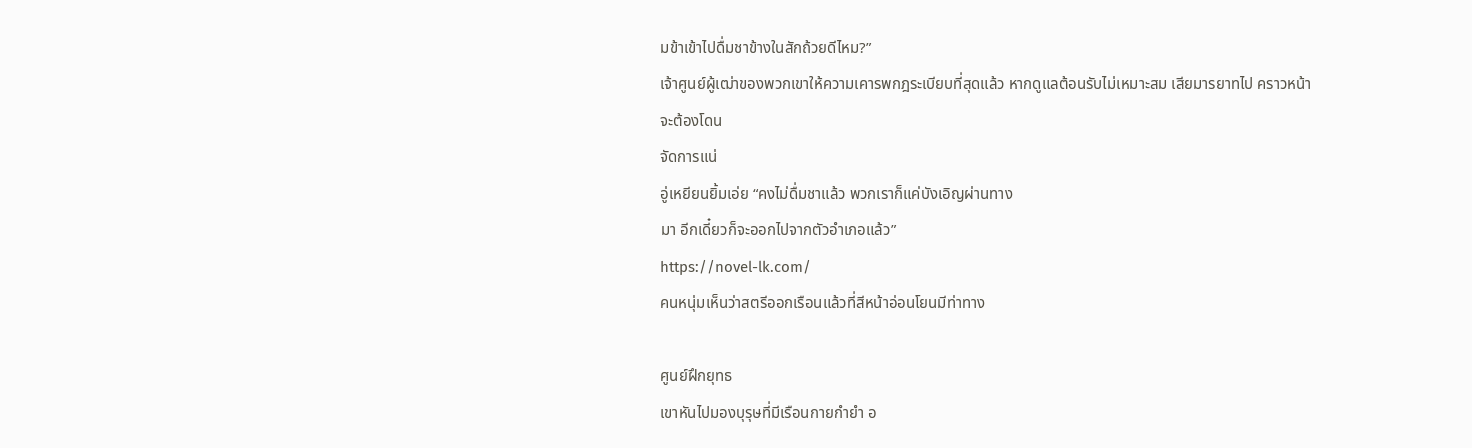มข้าเข้าไปดื่มชาข้างในสักถ้วยดีไหม?”
เจ้าศูนย์ผู้เฒ่าของพวกเขาให้ความเคารพกฎระเบียบที่สุดแล้ว หากดูแลต้อนรับไม่เหมาะสม เสียมารยาทไป คราวหน้าจะต้องโดน
จัดการแน่
อู่เหยียนยิ้มเอ่ย “คงไม่ดื่มชาแล้ว พวกเราก็แค่บังเอิญผ่านทาง
มา อีกเดี๋ยวก็จะออกไปจากตัวอําเภอแล้ว”
https://novel-lk.com/
คนหนุ่มเห็นว่าสตรีออกเรือนแล้วที่สีหน้าอ่อนโยนมีท่าทาง

ศูนย์ฝึกยุทธ
เขาหันไปมองบุรุษที่มีเรือนกายกํายํา อ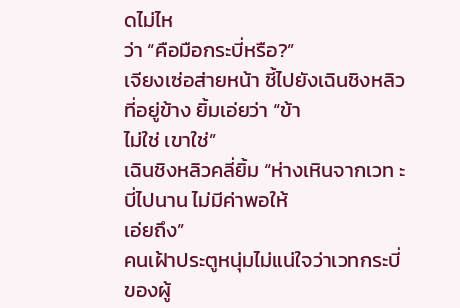ดไม่ไห
ว่า “คือมือกระบี่หรือ?”
เจียงเซ่อส่ายหน้า ชี้ไปยังเฉินชิงหลิวที่อยู่ข้าง ยิ้มเอ่ยว่า “ข้า
ไม่ใช่ เขาใช่”
เฉินชิงหลิวคลี่ยิ้ม “ห่างเหินจากเวท ะบี่ไปนาน ไม่มีค่าพอให้
เอ่ยถึง”
คนเฝ้าประตูหนุ่มไม่แน่ใจว่าเวทกระบี่ของผู้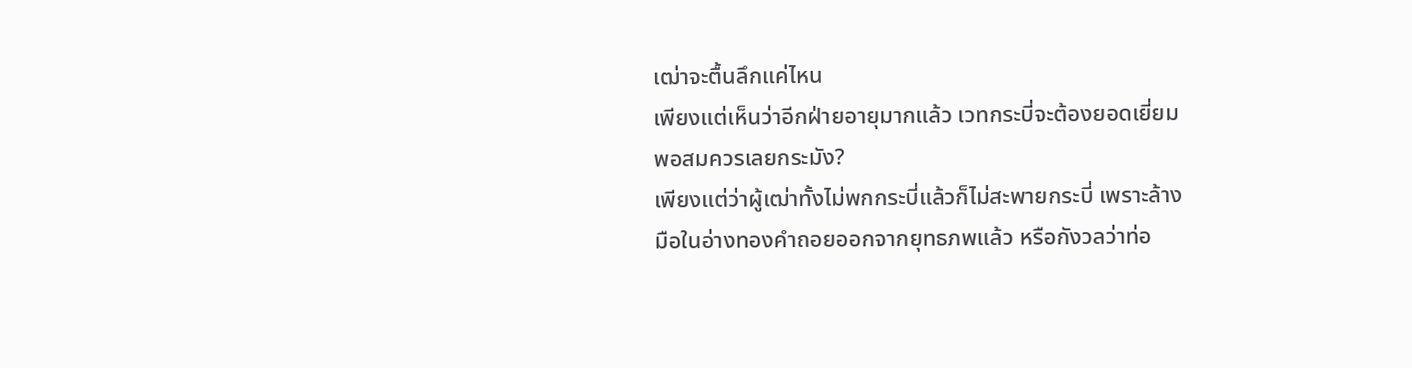เฒ่าจะตื้นลึกแค่ไหน
เพียงแต่เห็นว่าอีกฝ่ายอายุมากแล้ว เวทกระบี่จะต้องยอดเยี่ยม
พอสมควรเลยกระมัง?
เพียงแต่ว่าผู้เฒ่าทั้งไม่พกกระบี่แล้วก็ไม่สะพายกระบี่ เพราะล้าง
มือในอ่างทองคําถอยออกจากยุทธภพแล้ว หรือกังวลว่าท่อ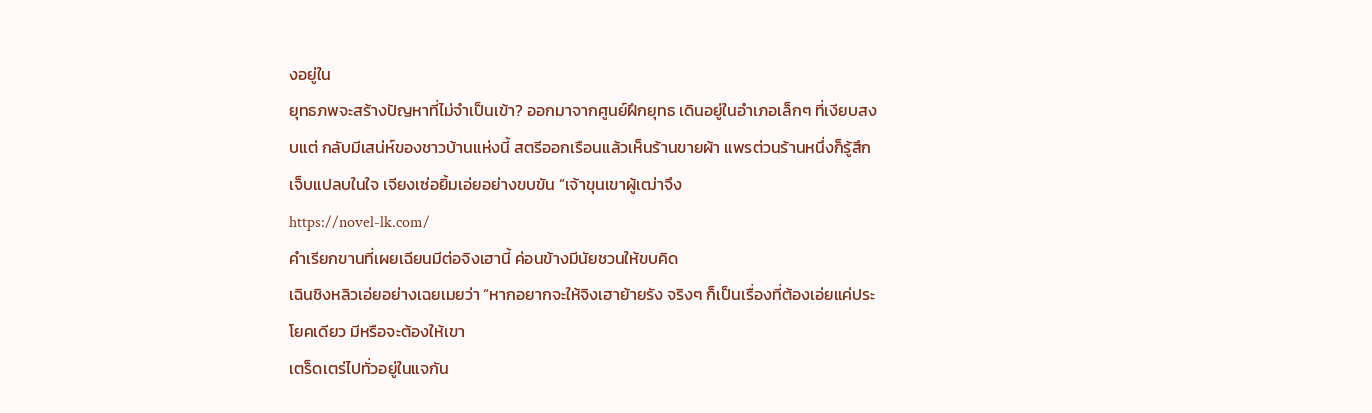งอยู่ใน
ยุทธภพจะสร้างปัญหาที่ไม่จําเป็นเข้า? ออกมาจากศูนย์ฝึกยุทธ เดินอยู่ในอําเภอเล็กๆ ที่เงียบสงบแต่ กลับมีเสน่ห์ของชาวบ้านแห่งนี้ สตรีออกเรือนแล้วเห็นร้านขายผ้า แพรต่วนร้านหนึ่งก็รู้สึกเจ็บแปลบในใจ เจียงเซ่อยิ้มเอ่ยอย่างขบขัน “เจ้าขุนเขาผู้เฒ่าจึง
https://novel-lk.com/
คําเรียกขานที่เผยเฉียนมีต่อจิงเฮานี้ ค่อนข้างมีนัยชวนให้ขบคิด
เฉินชิงหลิวเอ่ยอย่างเฉยเมยว่า “หากอยากจะให้จิงเฮาย้ายรัง จริงๆ ก็เป็นเรื่องที่ต้องเอ่ยแค่ประโยคเดียว มีหรือจะต้องให้เขา
เตร็ดเตร่ไปทั่วอยู่ในแจกัน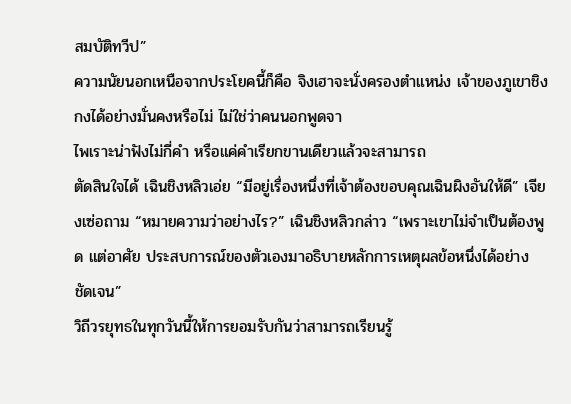สมบัติทวีป”
ความนัยนอกเหนือจากประโยคนี้ก็คือ จิงเฮาจะนั่งครองตําแหน่ง เจ้าของภูเขาชิงกงได้อย่างมั่นคงหรือไม่ ไม่ใช่ว่าคนนอกพูดจา
ไพเราะน่าฟังไม่กี่คํา หรือแค่คําเรียกขานเดียวแล้วจะสามารถ
ตัดสินใจได้ เฉินชิงหลิวเอ่ย “มีอยู่เรื่องหนึ่งที่เจ้าต้องขอบคุณเฉินผิงอันให้ดี” เจียงเซ่อถาม “หมายความว่าอย่างไร?” เฉินชิงหลิวกล่าว “เพราะเขาไม่จําเป็นต้องพูด แต่อาศัย ประสบการณ์ของตัวเองมาอธิบายหลักการเหตุผลข้อหนึ่งได้อย่าง
ชัดเจน”
วิถีวรยุทธในทุกวันนี้ให้การยอมรับกันว่าสามารถเรียนรู้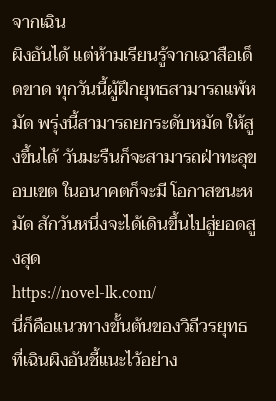จากเฉิน
ผิงอันได้ แต่ห้ามเรียนรู้จากเฉาสือเด็ดขาด ทุกวันนี้ผู้ฝึกยุทธสามารถแพ้หมัด พรุ่งนี้สามารถยกระดับหมัด ให้สูงขึ้นได้ วันมะรืนก็จะสามารถฝ่าทะลุขอบเขต ในอนาคตก็จะมี โอกาสชนะหมัด สักวันหนึ่งจะได้เดินขึ้นไปสู่ยอดสูงสุด
https://novel-lk.com/
นี่ก็คือแนวทางขั้นต้นของวิถีวรยุทธที่เฉินผิงอันชี้แนะไว้อย่าง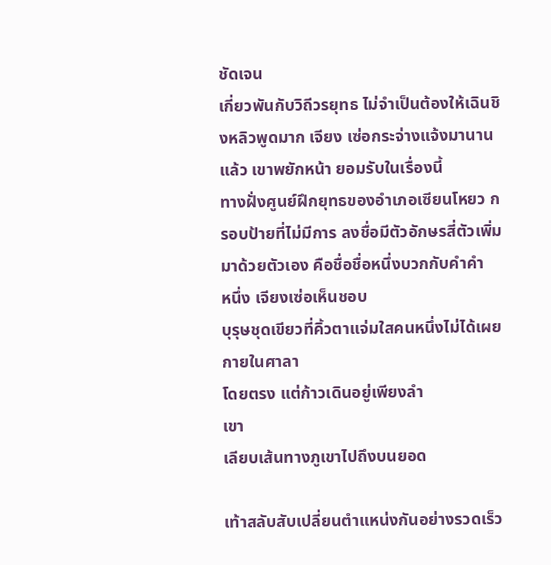ชัดเจน
เกี่ยวพันกับวิถีวรยุทธ ไม่จําเป็นต้องให้เฉินชิงหลิวพูดมาก เจียง เซ่อกระจ่างแจ้งมานานแล้ว เขาพยักหน้า ยอมรับในเรื่องนี้
ทางฝั่งศูนย์ฝึกยุทธของอําเภอเซียนโหยว กรอบป้ายที่ไม่มีการ ลงชื่อมีตัวอักษรสี่ตัวเพิ่มมาด้วยตัวเอง คือชื่อชื่อหนึ่งบวกกับคําคํา
หนึ่ง เจียงเซ่อเห็นชอบ
บุรุษชุดเขียวที่คิ้วตาแจ่มใสคนหนึ่งไม่ได้เผยกายในศาลา
โดยตรง แต่ก้าวเดินอยู่เพียงลํา
เขา
เลียบเส้นทางภูเขาไปถึงบนยอด

เท้าสลับสับเปลี่ยนตําแหน่งกันอย่างรวดเร็ว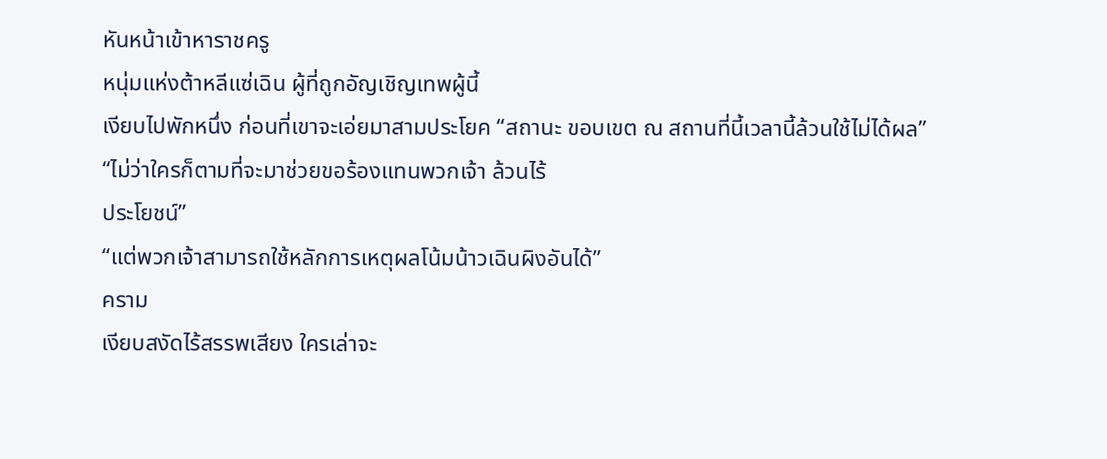หันหน้าเข้าหาราชครู
หนุ่มแห่งต้าหลีแซ่เฉิน ผู้ที่ถูกอัญเชิญเทพผู้นี้
เงียบไปพักหนึ่ง ก่อนที่เขาจะเอ่ยมาสามประโยค “สถานะ ขอบเขต ณ สถานที่นี้เวลานี้ล้วนใช้ไม่ได้ผล”
“ไม่ว่าใครก็ตามที่จะมาช่วยขอร้องแทนพวกเจ้า ล้วนไร้
ประโยชน์”
“แต่พวกเจ้าสามารถใช้หลักการเหตุผลโน้มน้าวเฉินผิงอันได้”
คราม
เงียบสงัดไร้สรรพเสียง ใครเล่าจะ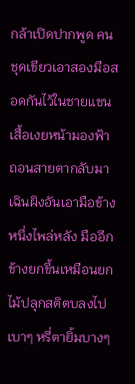กล้าเปิดปากพูด คนชุดเขียวเอาสองมือสอดกันไว้ในชายแขนเสื้อเงยหน้ามองฟ้า
ถอนสายตากลับมา เฉินผิงอันเอามือข้างหนึ่งไพล่หลัง มืออีก ข้างยกขึ้นเหมือนยกไม้ปลุกสติตบลงไปเบาๆ หรี่ตายิ้มบางๆ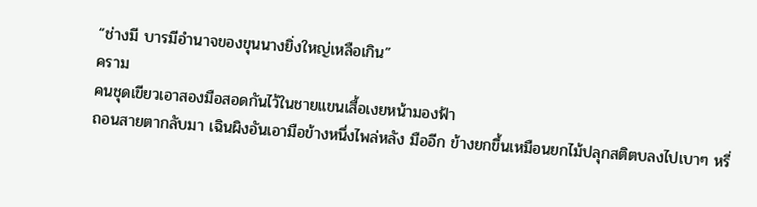“ช่างมี บารมีอํานาจของขุนนางยิ่งใหญ่เหลือเกิน”
คราม
คนชุดเขียวเอาสองมือสอดกันไว้ในชายแขนเสื้อเงยหน้ามองฟ้า
ถอนสายตากลับมา เฉินผิงอันเอามือข้างหนึ่งไพล่หลัง มืออีก ข้างยกขึ้นเหมือนยกไม้ปลุกสติตบลงไปเบาๆ หรี่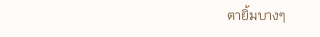ตายิ้มบางๆ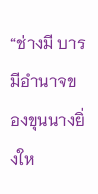“ช่างมี บารมีอํานาจของขุนนางยิ่งให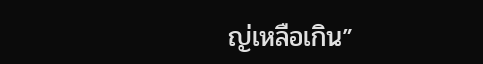ญ่เหลือเกิน”